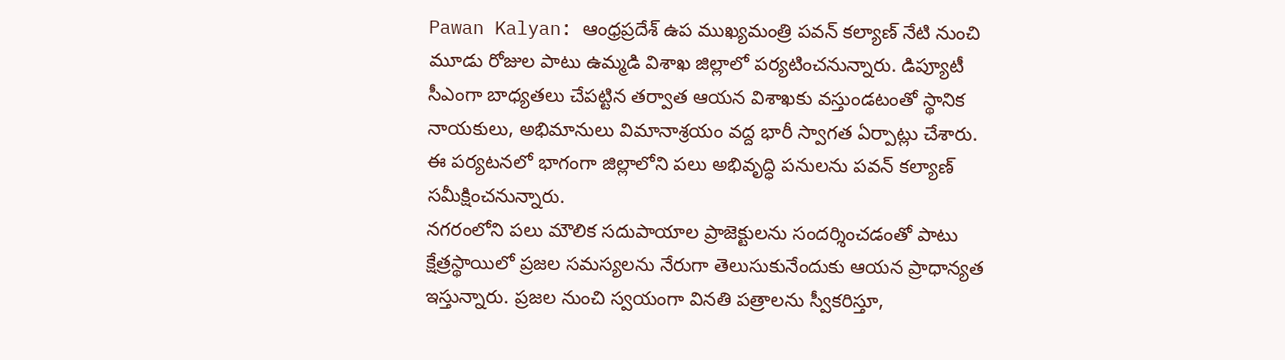Pawan Kalyan: ఆంధ్రప్రదేశ్ ఉప ముఖ్యమంత్రి పవన్ కల్యాణ్ నేటి నుంచి మూడు రోజుల పాటు ఉమ్మడి విశాఖ జిల్లాలో పర్యటించనున్నారు. డిప్యూటీ సీఎంగా బాధ్యతలు చేపట్టిన తర్వాత ఆయన విశాఖకు వస్తుండటంతో స్థానిక నాయకులు, అభిమానులు విమానాశ్రయం వద్ద భారీ స్వాగత ఏర్పాట్లు చేశారు. ఈ పర్యటనలో భాగంగా జిల్లాలోని పలు అభివృద్ధి పనులను పవన్ కల్యాణ్ సమీక్షించనున్నారు.
నగరంలోని పలు మౌలిక సదుపాయాల ప్రాజెక్టులను సందర్శించడంతో పాటు క్షేత్రస్థాయిలో ప్రజల సమస్యలను నేరుగా తెలుసుకునేందుకు ఆయన ప్రాధాన్యత ఇస్తున్నారు. ప్రజల నుంచి స్వయంగా వినతి పత్రాలను స్వీకరిస్తూ,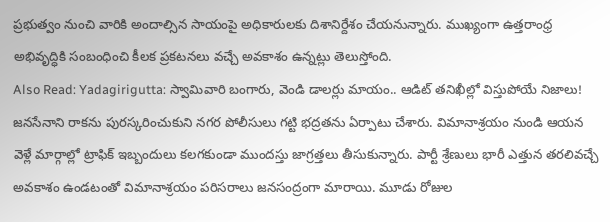ప్రభుత్వం నుంచి వారికి అందాల్సిన సాయంపై అధికారులకు దిశానిర్దేశం చేయనున్నారు. ముఖ్యంగా ఉత్తరాంధ్ర అభివృద్ధికి సంబంధించి కీలక ప్రకటనలు వచ్చే అవకాశం ఉన్నట్లు తెలుస్తోంది.
Also Read: Yadagirigutta: స్వామివారి బంగారు, వెండి డాలర్లు మాయం.. ఆడిట్ తనిఖీల్లో విస్తుపోయే నిజాలు!
జనసేనాని రాకను పురస్కరించుకుని నగర పోలీసులు గట్టి భద్రతను ఏర్పాటు చేశారు. విమానాశ్రయం నుండి ఆయన వెళ్లే మార్గాల్లో ట్రాఫిక్ ఇబ్బందులు కలగకుండా ముందస్తు జాగ్రత్తలు తీసుకున్నారు. పార్టీ శ్రేణులు భారీ ఎత్తున తరలివచ్చే అవకాశం ఉండటంతో విమానాశ్రయం పరిసరాలు జనసంద్రంగా మారాయి. మూడు రోజుల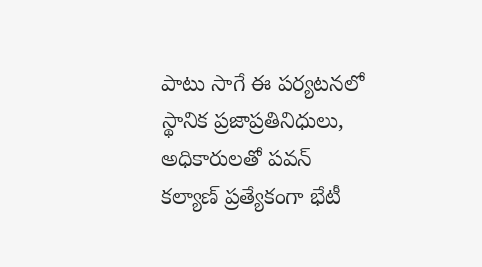పాటు సాగే ఈ పర్యటనలో స్థానిక ప్రజాప్రతినిధులు, అధికారులతో పవన్ కల్యాణ్ ప్రత్యేకంగా భేటీ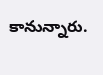కానున్నారు.